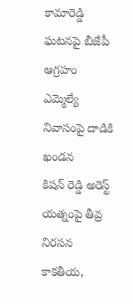కామారెడ్డి ఘటనపై బీజేపీ ఆగ్రహం
ఎమ్మెల్యే నివాసంపై దాడికి ఖండన
కిషన్ రెడ్డి అరెస్ట్ యత్నంపై తీవ్ర నిరసన
కాకతీయ,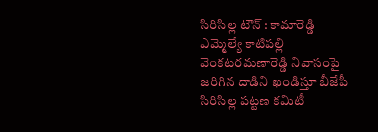సిరిసిల్ల టౌన్ : కామారెడ్డి ఎమ్మెల్యే కాటిపల్లి వెంకటరమణారెడ్డి నివాసంపై జరిగిన దాడిని ఖండిస్తూ బీజేపీ సిరిసిల్ల పట్టణ కమిటీ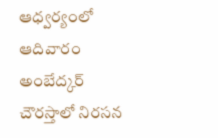ఆధ్వర్యంలో ఆదివారం అంబేద్కర్ చౌరస్తాలో నిరసన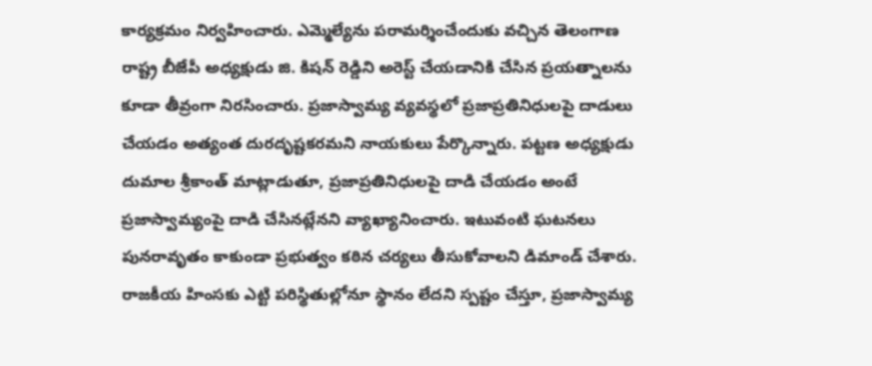కార్యక్రమం నిర్వహించారు. ఎమ్మెల్యేను పరామర్శించేందుకు వచ్చిన తెలంగాణ రాష్ట్ర బీజేపీ అధ్యక్షుడు జి. కిషన్ రెడ్డిని అరెస్ట్ చేయడానికి చేసిన ప్రయత్నాలను కూడా తీవ్రంగా నిరసించారు. ప్రజాస్వామ్య వ్యవస్థలో ప్రజాప్రతినిధులపై దాడులు చేయడం అత్యంత దురదృష్టకరమని నాయకులు పేర్కొన్నారు. పట్టణ అధ్యక్షుడు దుమాల శ్రీకాంత్ మాట్లాడుతూ, ప్రజాప్రతినిధులపై దాడి చేయడం అంటే ప్రజాస్వామ్యంపై దాడి చేసినట్లేనని వ్యాఖ్యానించారు. ఇటువంటి ఘటనలు పునరావృతం కాకుండా ప్రభుత్వం కఠిన చర్యలు తీసుకోవాలని డిమాండ్ చేశారు. రాజకీయ హింసకు ఎట్టి పరిస్థితుల్లోనూ స్థానం లేదని స్పష్టం చేస్తూ, ప్రజాస్వామ్య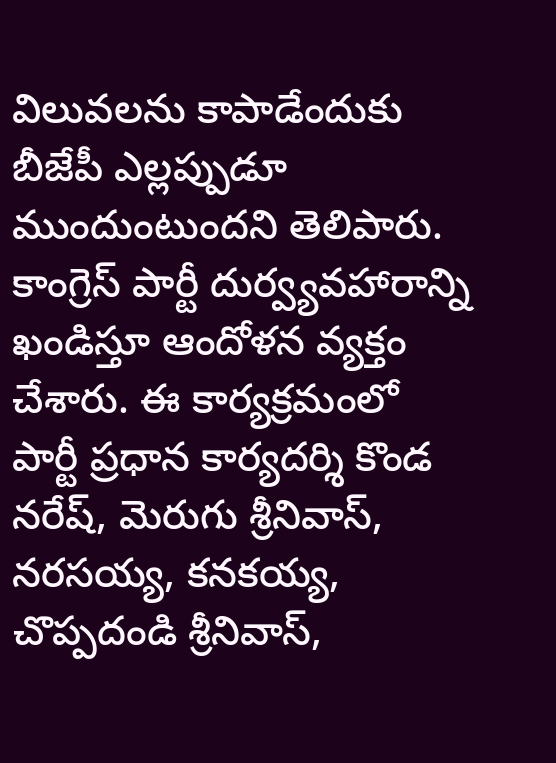విలువలను కాపాడేందుకు బీజేపీ ఎల్లప్పుడూ ముందుంటుందని తెలిపారు. కాంగ్రెస్ పార్టీ దుర్వ్యవహారాన్ని ఖండిస్తూ ఆందోళన వ్యక్తం చేశారు. ఈ కార్యక్రమంలో పార్టీ ప్రధాన కార్యదర్శి కొండ నరేష్, మెరుగు శ్రీనివాస్, నరసయ్య, కనకయ్య, చొప్పదండి శ్రీనివాస్,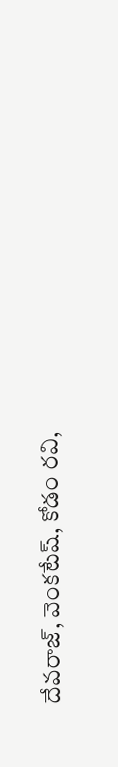దేవరాజ్, వెంకటేష్, కోడం రవి,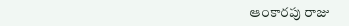ఆంకారపు రాజు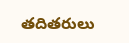తదితరులు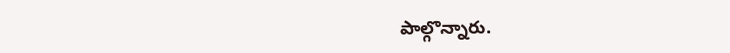పాల్గొన్నారు.